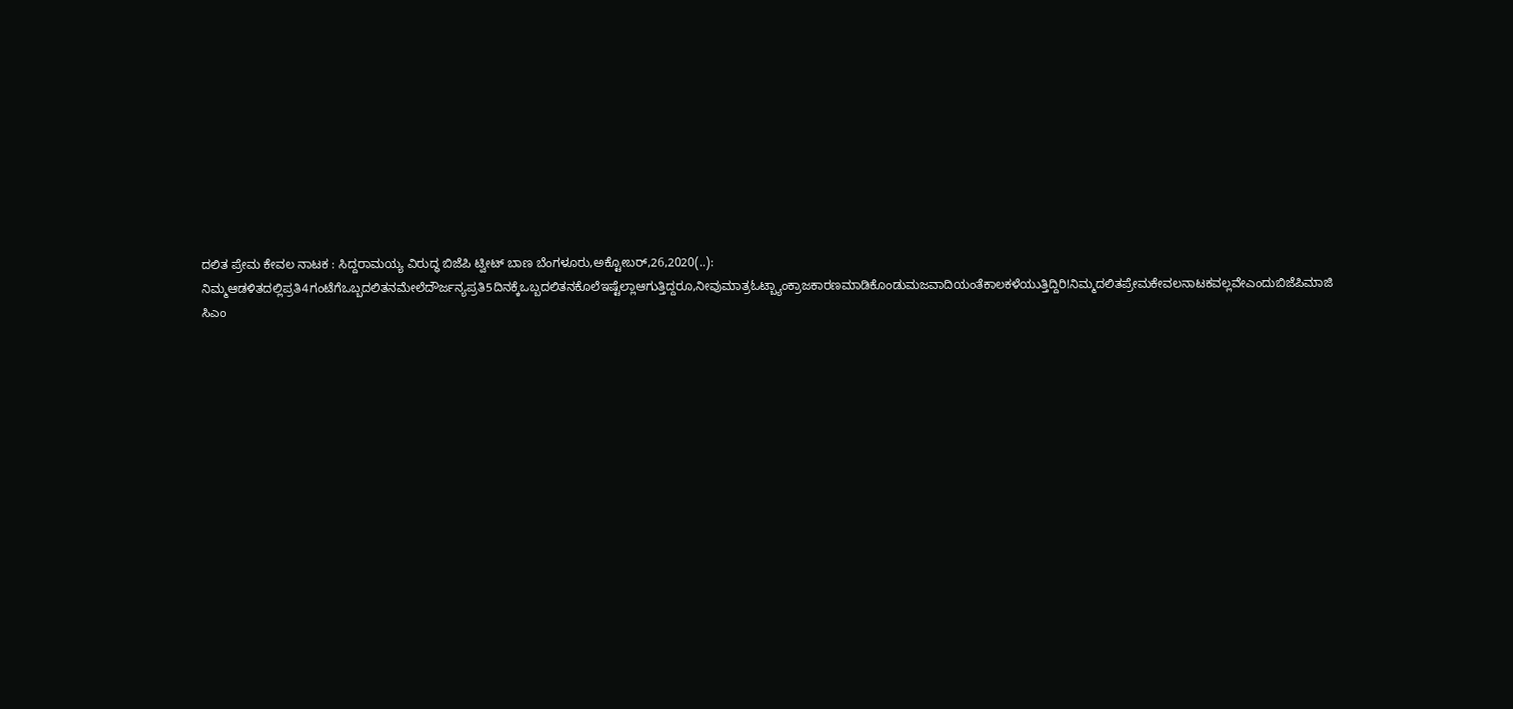ದಲಿತ ಪ್ರೇಮ ಕೇವಲ ನಾಟಕ : ಸಿದ್ದರಾಮಯ್ಯ ವಿರುದ್ಧ ಬಿಜೆಪಿ ಟ್ವೀಟ್ ಬಾಣ ಬೆಂಗಳೂರು,ಅಕ್ಟೋಬರ್,26,2020(..): ನಿಮ್ಮಆಡಳಿತದಲ್ಲಿಪ್ರತಿ4ಗಂಟೆಗೆಒಬ್ಬದಲಿತನಮೇಲೆದೌರ್ಜನ್ಯಪ್ರತಿ5ದಿನಕ್ಕೆಒಬ್ಬದಲಿತನಕೊಲೆಇಷ್ಟೆಲ್ಲಾಆಗುತ್ತಿದ್ದರೂ,ನೀವುಮಾತ್ರಓಟ್ಬ್ಯಾಂಕ್ರಾಜಕಾರಣಮಾಡಿಕೊಂಡುಮಜವಾದಿಯಂತೆಕಾಲಕಳೆಯುತ್ತಿದ್ದಿರಿ!ನಿಮ್ಮದಲಿತಪ್ರೇಮಕೇವಲನಾಟಕವಲ್ಲವೇಎಂದುಬಿಜೆಪಿಮಾಜಿ ಸಿಎಂ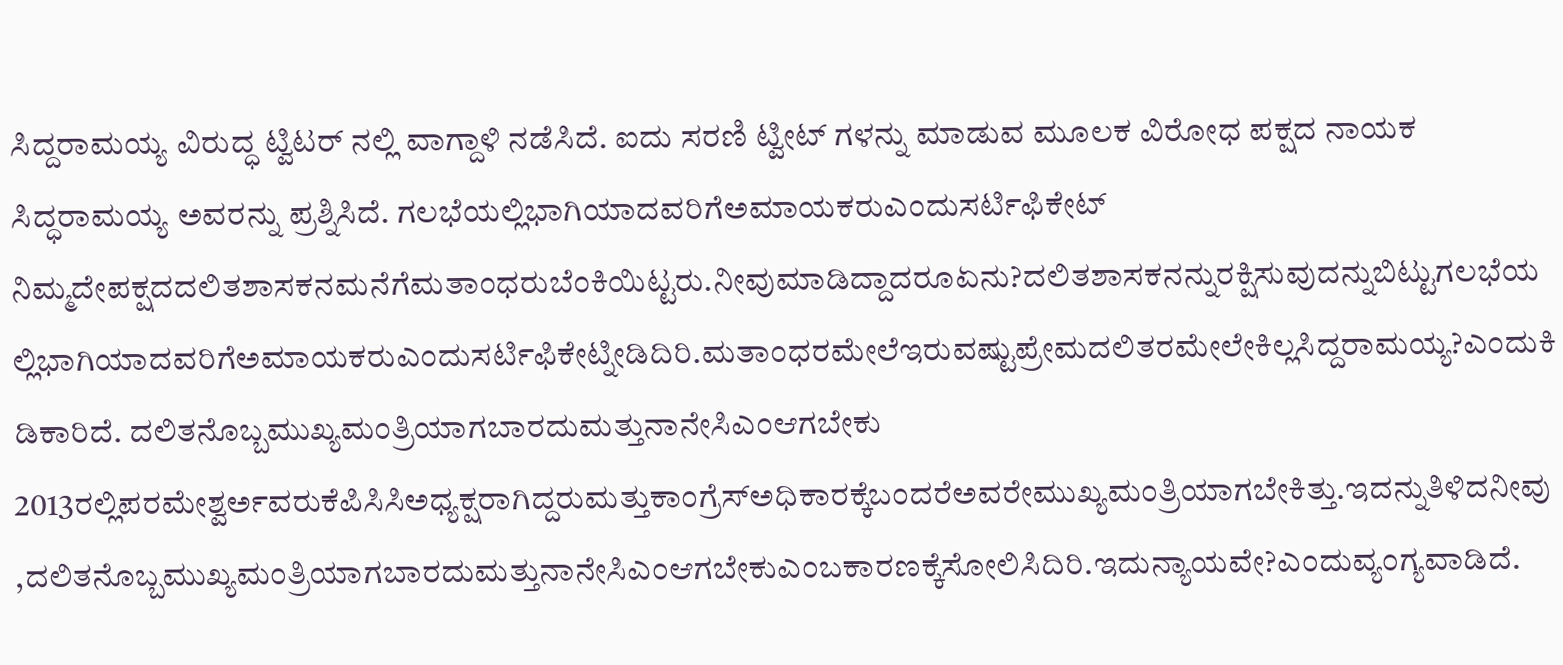ಸಿದ್ದರಾಮಯ್ಯ ವಿರುದ್ಧ ಟ್ವಿಟರ್ ನಲ್ಲಿ ವಾಗ್ದಾಳಿ ನಡೆಸಿದೆ. ಐದು ಸರಣಿ ಟ್ವೀಟ್ ಗಳನ್ನು ಮಾಡುವ ಮೂಲಕ ವಿರೋಧ ಪಕ್ಷದ ನಾಯಕ ಸಿದ್ಧರಾಮಯ್ಯ ಅವರನ್ನು ಪ್ರಶ್ನಿಸಿದೆ. ಗಲಭೆಯಲ್ಲಿಭಾಗಿಯಾದವರಿಗೆಅಮಾಯಕರುಎಂದುಸರ್ಟಿಫಿಕೇಟ್ ನಿಮ್ಮದೇಪಕ್ಷದದಲಿತಶಾಸಕನಮನೆಗೆಮತಾಂಧರುಬೆಂಕಿಯಿಟ್ಟರು.ನೀವುಮಾಡಿದ್ದಾದರೂಏನು?ದಲಿತಶಾಸಕನನ್ನುರಕ್ಷಿಸುವುದನ್ನುಬಿಟ್ಟುಗಲಭೆಯಲ್ಲಿಭಾಗಿಯಾದವರಿಗೆಅಮಾಯಕರುಎಂದುಸರ್ಟಿಫಿಕೇಟ್ನೀಡಿದಿರಿ.ಮತಾಂಧರಮೇಲೆಇರುವಷ್ಟುಪ್ರೇಮದಲಿತರಮೇಲೇಕಿಲ್ಲಸಿದ್ದರಾಮಯ್ಯ?ಎಂದುಕಿಡಿಕಾರಿದೆ. ದಲಿತನೊಬ್ಬಮುಖ್ಯಮಂತ್ರಿಯಾಗಬಾರದುಮತ್ತುನಾನೇಸಿಎಂಆಗಬೇಕು 2013ರಲ್ಲಿಪರಮೇಶ್ವರ್ಅವರುಕೆಪಿಸಿಸಿಅಧ್ಯಕ್ಷರಾಗಿದ್ದರುಮತ್ತುಕಾಂಗ್ರೆಸ್ಅಧಿಕಾರಕ್ಕೆಬಂದರೆಅವರೇಮುಖ್ಯಮಂತ್ರಿಯಾಗಬೇಕಿತ್ತು.ಇದನ್ನುತಿಳಿದನೀವು,ದಲಿತನೊಬ್ಬಮುಖ್ಯಮಂತ್ರಿಯಾಗಬಾರದುಮತ್ತುನಾನೇಸಿಎಂಆಗಬೇಕುಎಂಬಕಾರಣಕ್ಕೆಸೋಲಿಸಿದಿರಿ.ಇದುನ್ಯಾಯವೇ?ಎಂದುವ್ಯಂಗ್ಯವಾಡಿದೆ.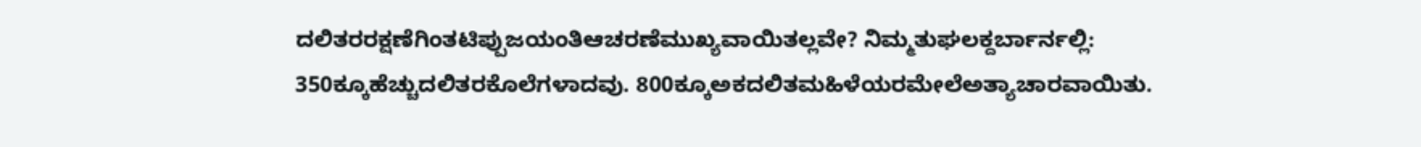ದಲಿತರರಕ್ಷಣೆಗಿಂತಟಿಪ್ಪುಜಯಂತಿಆಚರಣೆಮುಖ್ಯವಾಯಿತಲ್ಲವೇ? ನಿಮ್ಮತುಘಲಕ್ದರ್ಬಾರ್ನಲ್ಲಿ: 350ಕ್ಕೂಹೆಚ್ಚುದಲಿತರಕೊಲೆಗಳಾದವು. 800ಕ್ಕೂಅಕದಲಿತಮಹಿಳೆಯರಮೇಲೆಅತ್ಯಾಚಾರವಾಯಿತು.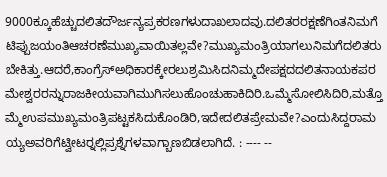9000ಕ್ಕೂಹೆಚ್ಚುದಲಿತದೌರ್ಜನ್ಯಪ್ರಕರಣಗಳುದಾಖಲಾದವು.ದಲಿತರರಕ್ಷಣೆಗಿಂತನಿಮಗೆಟಿಪ್ಪುಜಯಂತಿಆಚರಣೆಮುಖ್ಯವಾಯಿತಲ್ಲವೇ?ಮುಖ್ಯಮಂತ್ರಿಯಾಗಲುನಿಮಗೆದಲಿತರುಬೇಕಿತ್ತು.ಆದರೆ,ಕಾಂಗ್ರೆಸ್ಅಧಿಕಾರಕ್ಕೇರಲುಶ್ರಮಿಸಿದನಿಮ್ಮದೇಪಕ್ಷದದಲಿತನಾಯಕಪರಮೇಶ್ವರರನ್ನುರಾಜಕೀಯವಾಗಿಮುಗಿಸಲುಹೊಂಚುಹಾಕಿದಿರಿ.ಒಮ್ಮೆಸೋಲಿಸಿದಿರಿ,ಮತ್ತೊಮ್ಮೆಉಪಮುಖ್ಯಮಂತ್ರಿಪಟ್ಟಕಸಿದುಕೊಂಡಿರಿ,ಇದೇದಲಿತಪ್ರೇಮವೇ?ಎಂದುಸಿದ್ದರಾಮಯ್ಯಅವರಿಗೆಟ್ವೀಟರ್‍ನಲ್ಲಿಪ್ರಶ್ನೆಗಳವಾಗ್ಬಾಣಬಿಡಲಾಗಿದೆ. : ---- --